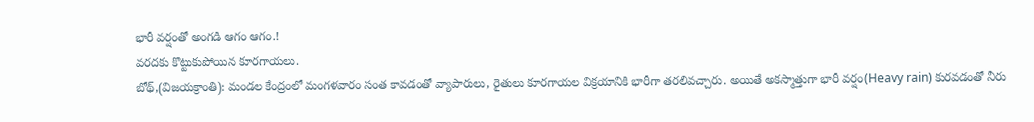భారీ వర్షంతో అంగడి ఆగం ఆగం.!
వరదకు కొట్టుకుపోయిన కూరగాయలు.
బోథ్,(విజయక్రాంతి): మండల కేంద్రంలో మంగళవారం సంత కావడంతో వ్యాపారులు, రైతులు కూరగాయల విక్రయానికి భారీగా తరలివచ్చారు. అయితే అకస్మాత్తుగా భారీ వర్షం(Heavy rain) కురవడంతో నీరు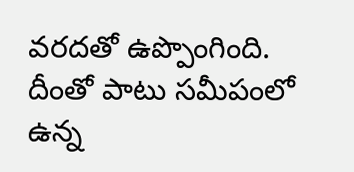వరదతో ఉప్పొంగింది. దీంతో పాటు సమీపంలో ఉన్న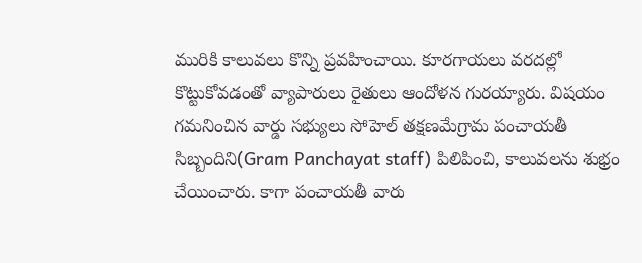మురికి కాలువలు కొన్ని ప్రవహించాయి. కూరగాయలు వరదల్లో కొట్టుకోవడంతో వ్యాపారులు రైతులు ఆందోళన గురయ్యారు. విషయం గమనించిన వార్డు సభ్యులు సోహెల్ తక్షణమేగ్రామ పంచాయతీ సిబ్బందిని(Gram Panchayat staff) పిలిపించి, కాలువలను శుభ్రం చేయించారు. కాగా పంచాయతీ వారు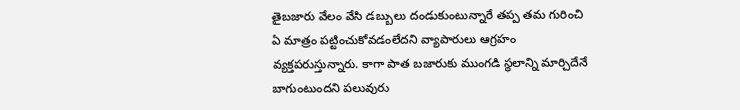తైబజారు వేలం వేసి డబ్బులు దండుకుంటున్నారే తప్ప తమ గురించి ఏ మాత్రం పట్టించుకోవడంలేదని వ్యాపారులు ఆగ్రహం వ్యక్తపరుస్తున్నారు. కాగా పాత బజారుకు ముంగడి స్థలాన్ని మార్చిదేనే బాగుంటుందని పలువురు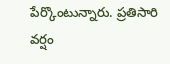పేర్కొంటున్నారు. ప్రతిసారి వర్షం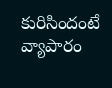కురిసిందంటే వ్యాపారం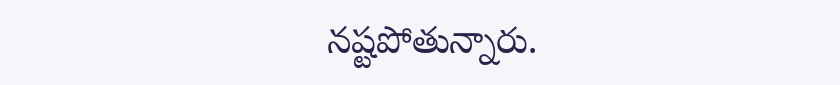నష్టపోతున్నారు.